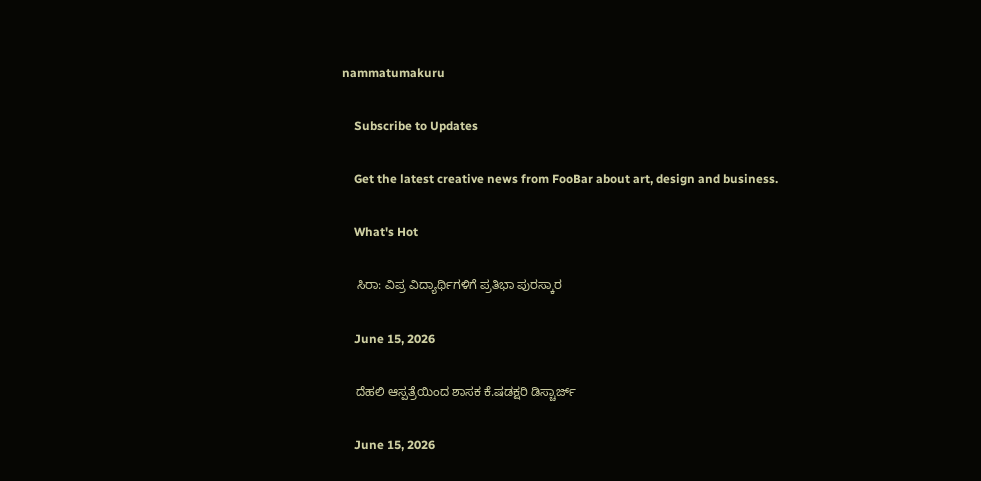nammatumakuru

    Subscribe to Updates

    Get the latest creative news from FooBar about art, design and business.

    What's Hot

    ಸಿರಾ: ವಿಪ್ರ ವಿದ್ಯಾರ್ಥಿಗಳಿಗೆ ಪ್ರತಿಭಾ ಪುರಸ್ಕಾರ

    June 15, 2026

    ದೆಹಲಿ ಆಸ್ಪತ್ರೆಯಿಂದ ಶಾಸಕ ಕೆ.ಷಡಕ್ಷರಿ ಡಿಸ್ಚಾರ್ಜ್

    June 15, 2026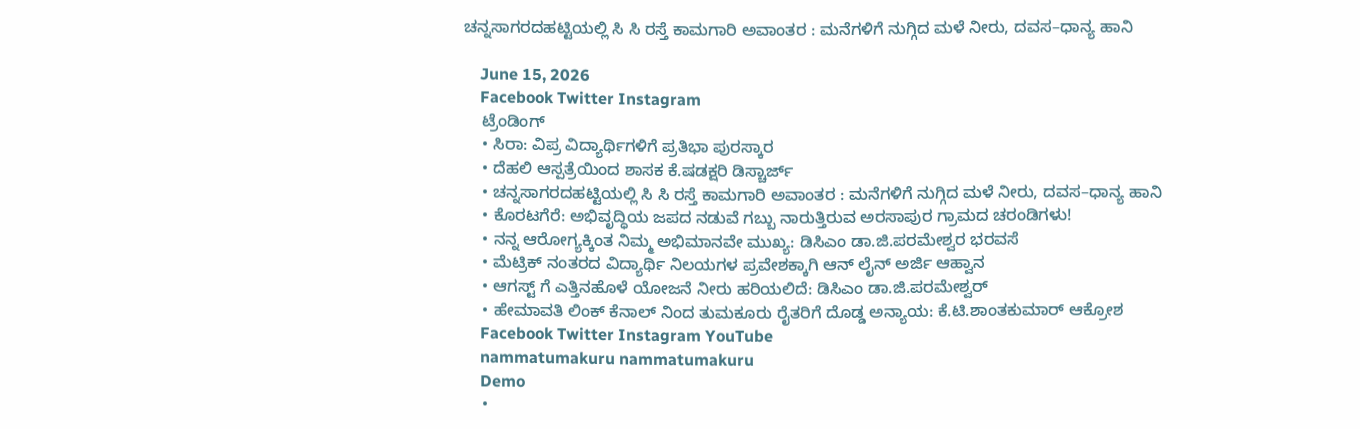ಚನ್ನಸಾಗರದಹಟ್ಟಿಯಲ್ಲಿ ಸಿ ಸಿ ರಸ್ತೆ ಕಾಮಗಾರಿ ಅವಾಂತರ : ಮನೆಗಳಿಗೆ ನುಗ್ಗಿದ ಮಳೆ ನೀರು, ದವಸ–ಧಾನ್ಯ ಹಾನಿ

    June 15, 2026
    Facebook Twitter Instagram
    ಟ್ರೆಂಡಿಂಗ್
    • ಸಿರಾ: ವಿಪ್ರ ವಿದ್ಯಾರ್ಥಿಗಳಿಗೆ ಪ್ರತಿಭಾ ಪುರಸ್ಕಾರ
    • ದೆಹಲಿ ಆಸ್ಪತ್ರೆಯಿಂದ ಶಾಸಕ ಕೆ.ಷಡಕ್ಷರಿ ಡಿಸ್ಚಾರ್ಜ್
    • ಚನ್ನಸಾಗರದಹಟ್ಟಿಯಲ್ಲಿ ಸಿ ಸಿ ರಸ್ತೆ ಕಾಮಗಾರಿ ಅವಾಂತರ : ಮನೆಗಳಿಗೆ ನುಗ್ಗಿದ ಮಳೆ ನೀರು, ದವಸ–ಧಾನ್ಯ ಹಾನಿ
    • ಕೊರಟಗೆರೆ: ಅಭಿವೃದ್ಧಿಯ ಜಪದ ನಡುವೆ ಗಬ್ಬು ನಾರುತ್ತಿರುವ ಅರಸಾಪುರ ಗ್ರಾಮದ ಚರಂಡಿಗಳು!
    • ನನ್ನ ಆರೋಗ್ಯಕ್ಕಿಂತ ನಿಮ್ಮ ಅಭಿಮಾನವೇ ಮುಖ್ಯ: ಡಿಸಿಎಂ ಡಾ.ಜಿ.ಪರಮೇಶ್ವರ ಭರವಸೆ
    • ಮೆಟ್ರಿಕ್ ನಂತರದ ವಿದ್ಯಾರ್ಥಿ ನಿಲಯಗಳ ಪ್ರವೇಶಕ್ಕಾಗಿ ಆನ್ ಲೈನ್ ಅರ್ಜಿ ಆಹ್ವಾನ
    • ಆಗಸ್ಟ್‌ ಗೆ ಎತ್ತಿನಹೊಳೆ ಯೋಜನೆ ನೀರು ಹರಿಯಲಿದೆ: ಡಿಸಿಎಂ ಡಾ.ಜಿ.ಪರಮೇಶ್ವರ್
    • ಹೇಮಾವತಿ ಲಿಂಕ್ ಕೆನಾಲ್ ನಿಂದ ತುಮಕೂರು ರೈತರಿಗೆ ದೊಡ್ಡ ಅನ್ಯಾಯ: ಕೆ.ಟಿ.ಶಾಂತಕುಮಾರ್ ಆಕ್ರೋಶ
    Facebook Twitter Instagram YouTube
    nammatumakuru nammatumakuru
    Demo
    •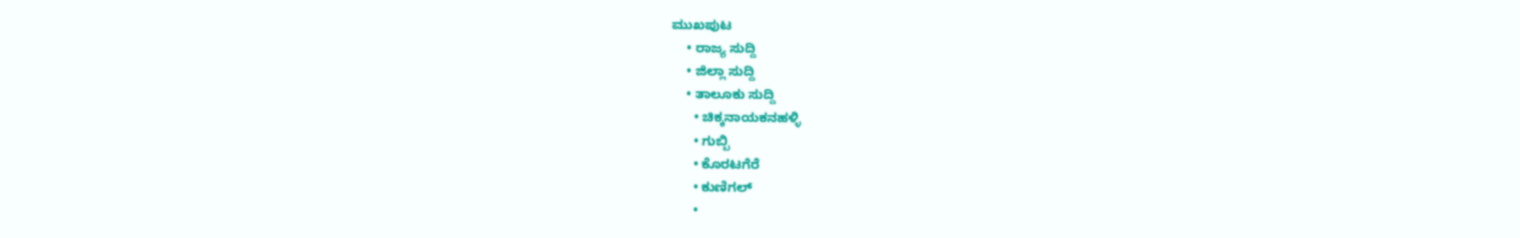ಮುಖಪುಟ
    • ರಾಜ್ಯ ಸುದ್ದಿ
    • ಜಿಲ್ಲಾ ಸುದ್ದಿ
    • ತಾಲೂಕು ಸುದ್ದಿ
      • ಚಿಕ್ಕನಾಯಕನಹಳ್ಳಿ
      • ಗುಬ್ಬಿ
      • ಕೊರಟಗೆರೆ
      • ಕುಣಿಗಲ್
      •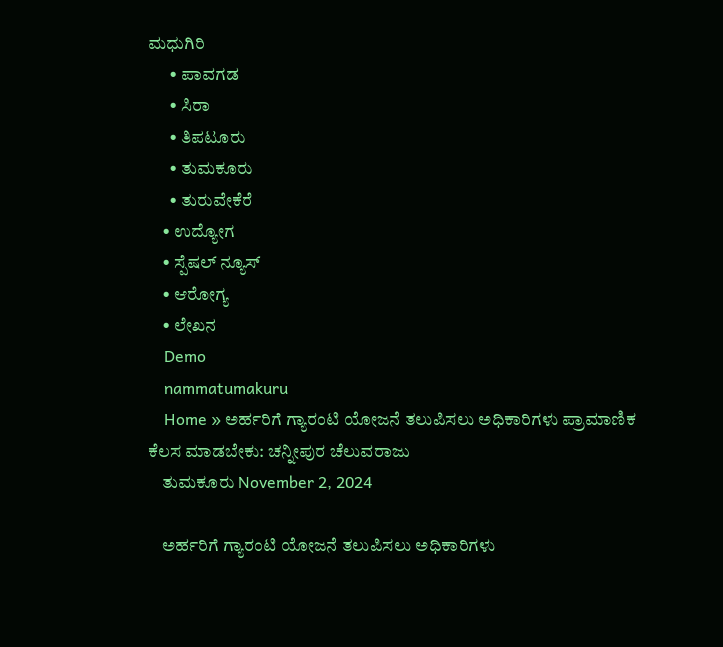ಮಧುಗಿರಿ
      • ಪಾವಗಡ
      • ಸಿರಾ
      • ತಿಪಟೂರು
      • ತುಮಕೂರು
      • ತುರುವೇಕೆರೆ
    • ಉದ್ಯೋಗ
    • ಸ್ಪೆಷಲ್ ನ್ಯೂಸ್
    • ಆರೋಗ್ಯ
    • ಲೇಖನ
    Demo
    nammatumakuru
    Home » ಅರ್ಹರಿಗೆ ಗ್ಯಾರಂಟಿ ಯೋಜನೆ ತಲುಪಿಸಲು ಅಧಿಕಾರಿಗಳು ಪ್ರಾಮಾಣಿಕ ಕೆಲಸ ಮಾಡಬೇಕು: ಚನ್ನೀಪುರ ಚೆಲುವರಾಜು
    ತುಮಕೂರು November 2, 2024

    ಅರ್ಹರಿಗೆ ಗ್ಯಾರಂಟಿ ಯೋಜನೆ ತಲುಪಿಸಲು ಅಧಿಕಾರಿಗಳು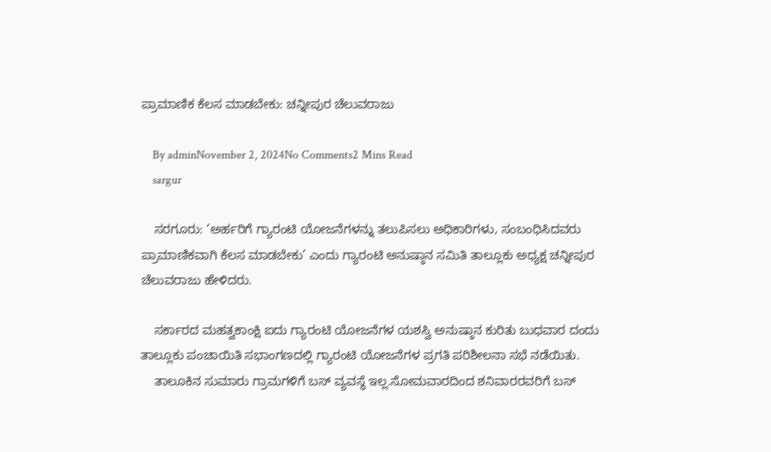ಪ್ರಾಮಾಣಿಕ ಕೆಲಸ ಮಾಡಬೇಕು: ಚನ್ನೀಪುರ ಚೆಲುವರಾಜು

    By adminNovember 2, 2024No Comments2 Mins Read
    sargur

    ಸರಗೂರು: ‘ಅರ್ಹರಿಗೆ ಗ್ಯಾರಂಟಿ ಯೋಜನೆಗಳನ್ನು ತಲುಪಿಸಲು ಅಧಿಕಾರಿಗಳು, ಸಂಬಂಧಿಸಿದವರು ಪ್ರಾಮಾಣಿಕವಾಗಿ ಕೆಲಸ ಮಾಡಬೇಕು’ ಎಂದು ಗ್ಯಾರಂಟಿ ಅನುಷ್ಠಾನ ಸಮಿತಿ ತಾಲ್ಲೂಕು ಅಧ್ಯಕ್ಷ ಚನ್ನೀಪುರ ಚೆಲುವರಾಜು ಹೇಳಿದರು.

    ಸರ್ಕಾರದ ಮಹತ್ವಕಾಂಕ್ಷಿ ಐದು ಗ್ಯಾರಂಟಿ ಯೋಜನೆಗಳ ಯಶಸ್ವಿ ಅನುಷ್ಠಾನ ಕುರಿತು ಬುಧವಾರ ದಂದು ತಾಲ್ಲೂಕು ಪಂಚಾಯಿತಿ ಸಭಾಂಗಣದಲ್ಲಿ ಗ್ಯಾರಂಟಿ ಯೋಜನೆಗಳ ಪ್ರಗತಿ ಪರಿಶೀಲನಾ ಸಭೆ ನಡೆಯಿತು.
    ತಾಲೂಕಿನ ಸುಮಾರು ಗ್ರಾಮಗಳಿಗೆ ಬಸ್ ವ್ಯವಸ್ಥೆ ಇಲ್ಲ.ಸೋಮವಾರದಿಂದ ಶನಿವಾರರವರಿಗೆ ಬಸ್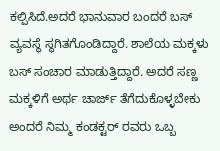ಕಲ್ಪಿಸಿದೆ.ಅದರೆ ಭಾನುವಾರ ಬಂದರೆ ಬಸ್ ವ್ಯವಸ್ಥೆ ಸ್ಥಗಿತಗೊಂಡಿದ್ದಾರೆ. ಶಾಲೆಯ ಮಕ್ಕಳು ಬಸ್ ಸಂಚಾರ ಮಾಡುತ್ತಿದ್ದಾರೆ. ಅದರೆ ಸಣ್ಣ ಮಕ್ಕಳಿಗೆ ಅರ್ಥ ಚಾರ್ಜ್ ತೆಗೆದುಕೊಳ್ಳಬೇಕು ಅಂದರೆ ನಿಮ್ಮ ಕಂಡಕ್ಟರ್ ರವರು ಒಬ್ಬ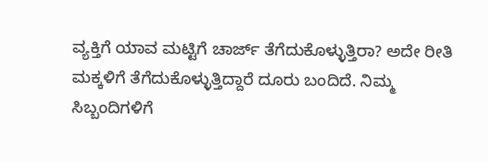ವ್ಯಕ್ತಿಗೆ ಯಾವ ಮಟ್ಟಿಗೆ ಚಾರ್ಜ್ ತೆಗೆದುಕೊಳ್ಳುತ್ತಿರಾ? ಅದೇ ರೀತಿ ಮಕ್ಕಳಿಗೆ ತೆಗೆದುಕೊಳ್ಳುತ್ತಿದ್ದಾರೆ ದೂರು ಬಂದಿದೆ. ನಿಮ್ಮ ಸಿಬ್ಬಂದಿಗಳಿಗೆ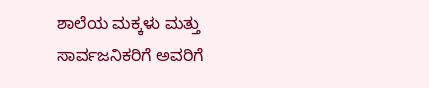ಶಾಲೆಯ ಮಕ್ಕಳು ಮತ್ತು ಸಾರ್ವಜನಿಕರಿಗೆ ಅವರಿಗೆ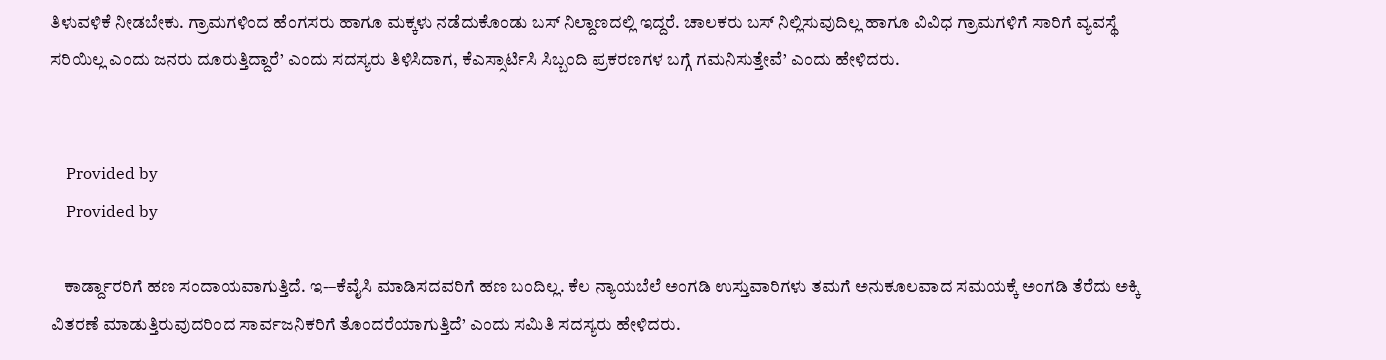ತಿಳುವಳಿಕೆ ನೀಡಬೇಕು. ಗ್ರಾಮಗಳಿಂದ ಹೆಂಗಸರು ಹಾಗೂ ಮಕ್ಕಳು ನಡೆದುಕೊಂಡು ಬಸ್ ನಿಲ್ದಾಣದಲ್ಲಿ ಇದ್ದರೆ. ಚಾಲಕರು ಬಸ್ ನಿಲ್ಲಿಸುವುದಿಲ್ಲ ಹಾಗೂ ವಿವಿಧ ಗ್ರಾಮಗಳಿಗೆ ಸಾರಿಗೆ ವ್ಯವಸ್ಥೆ ಸರಿಯಿಲ್ಲ ಎಂದು ಜನರು ದೂರುತ್ತಿದ್ದಾರೆ’ ಎಂದು ಸದಸ್ಯರು ತಿಳಿಸಿದಾಗ, ಕೆಎಸ್ಸಾರ್ಟಿಸಿ ಸಿಬ್ಬಂದಿ ಪ್ರಕರಣಗಳ ಬಗ್ಗೆ ಗಮನಿಸುತ್ತೇವೆ’ ಎಂದು ಹೇಳಿದರು.


    Provided by
    Provided by

    ಕಾರ್ಡ್ದಾರರಿಗೆ ಹಣ ಸಂದಾಯವಾಗುತ್ತಿದೆ. ಇ-–ಕೆವೈಸಿ ಮಾಡಿಸದವರಿಗೆ ಹಣ ಬಂದಿಲ್ಲ. ಕೆಲ ನ್ಯಾಯಬೆಲೆ ಅಂಗಡಿ ಉಸ್ತುವಾರಿಗಳು ತಮಗೆ ಅನುಕೂಲವಾದ ಸಮಯಕ್ಕೆ ಅಂಗಡಿ ತೆರೆದು ಅಕ್ಕಿ ವಿತರಣೆ ಮಾಡುತ್ತಿರುವುದರಿಂದ ಸಾರ್ವಜನಿಕರಿಗೆ ತೊಂದರೆಯಾಗುತ್ತಿದೆ’ ಎಂದು ಸಮಿತಿ ಸದಸ್ಯರು ಹೇಳಿದರು.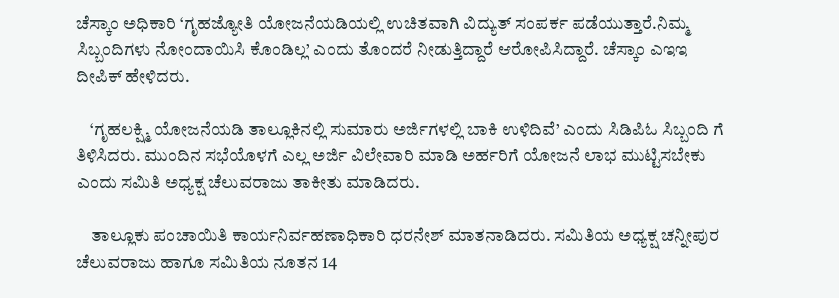ಚೆಸ್ಕಾಂ ಅಧಿಕಾರಿ ‘ಗೃಹಜ್ಯೋತಿ ಯೋಜನೆಯಡಿಯಲ್ಲಿ ಉಚಿತವಾಗಿ ವಿದ್ಯುತ್ ಸಂಪರ್ಕ ಪಡೆಯುತ್ತಾರೆ.ನಿಮ್ಮ ಸಿಬ್ಬಂದಿಗಳು ನೋಂದಾಯಿಸಿ ಕೊಂಡಿಲ್ಲ’ ಎಂದು ತೊಂದರೆ ನೀಡುತ್ತಿದ್ದಾರೆ ಆರೋಪಿಸಿದ್ದಾರೆ. ಚೆಸ್ಕಾಂ ಎಇಇ ದೀಪಿಕ್ ಹೇಳಿದರು.

    ‘ಗೃಹಲಕ್ಷ್ಮಿ ಯೋಜನೆಯಡಿ ತಾಲ್ಲೂಕಿನಲ್ಲಿ ಸುಮಾರು ಅರ್ಜಿಗಳಲ್ಲಿ ಬಾಕಿ ಉಳಿದಿವೆ’ ಎಂದು ಸಿಡಿಪಿಓ ಸಿಬ್ಬಂದಿ ಗೆ ತಿಳಿಸಿದರು. ಮುಂದಿನ ಸಭೆಯೊಳಗೆ ಎಲ್ಲ ಅರ್ಜಿ ವಿಲೇವಾರಿ ಮಾಡಿ ಅರ್ಹರಿಗೆ ಯೋಜನೆ ಲಾಭ ಮುಟ್ಟಿಸಬೇಕು ಎಂದು ಸಮಿತಿ ಅಧ್ಯಕ್ಷ ಚೆಲುವರಾಜು ತಾಕೀತು ಮಾಡಿದರು.

    ತಾಲ್ಲೂಕು ಪಂಚಾಯಿತಿ ಕಾರ್ಯನಿರ್ವಹಣಾಧಿಕಾರಿ ಧರನೇಶ್ ಮಾತನಾಡಿದರು. ಸಮಿತಿಯ ಅಧ್ಯಕ್ಷ ಚನ್ನೀಪುರ ಚೆಲುವರಾಜು ಹಾಗೂ ಸಮಿತಿಯ ನೂತನ 14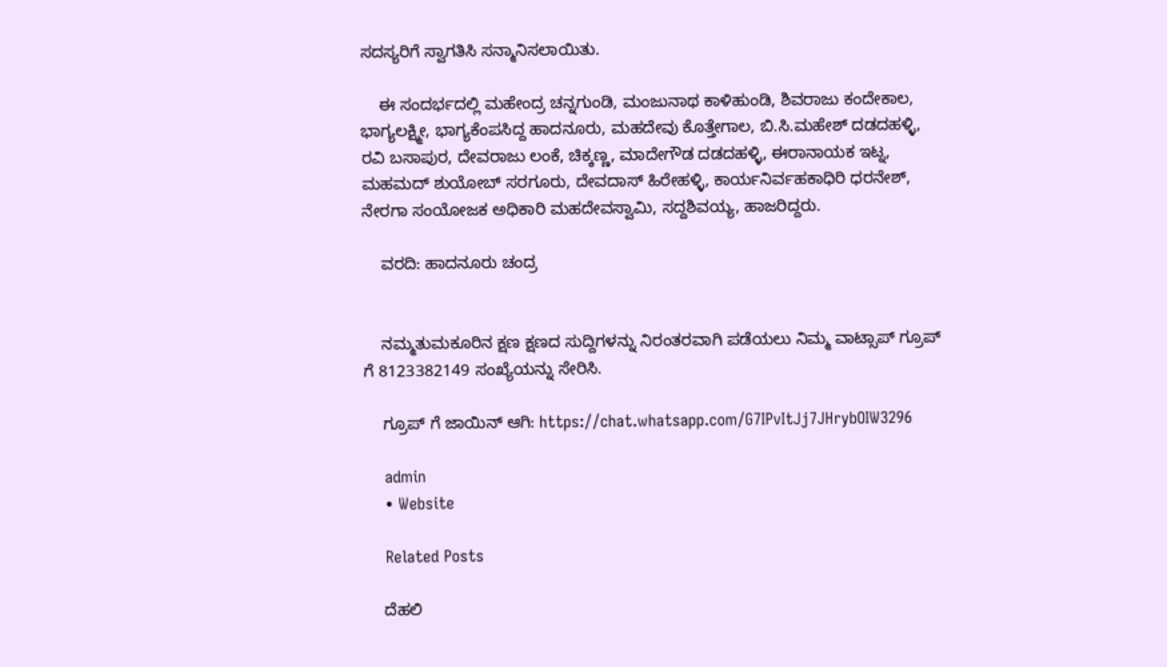ಸದಸ್ಯರಿಗೆ ಸ್ವಾಗತಿಸಿ ಸನ್ಮಾನಿಸಲಾಯಿತು.

    ಈ ಸಂದರ್ಭದಲ್ಲಿ ಮಹೇಂದ್ರ ಚನ್ನಗುಂಡಿ, ಮಂಜುನಾಥ ಕಾಳಿಹುಂಡಿ, ಶಿವರಾಜು ಕಂದೇಕಾಲ, ಭಾಗ್ಯಲಕ್ಷ್ಮೀ, ಭಾಗ್ಯಕೆಂಪಸಿದ್ದ ಹಾದನೂರು, ಮಹದೇವು ಕೊತ್ತೇಗಾಲ, ಬಿ.ಸಿ.ಮಹೇಶ್ ದಡದಹಳ್ಳಿ, ರವಿ ಬಸಾಪುರ, ದೇವರಾಜು ಲಂಕೆ, ಚಿಕ್ಕಣ್ಣ, ಮಾದೇಗೌಡ ದಡದಹಳ್ಳಿ, ಈರಾನಾಯಕ ಇಟ್ನ, ಮಹಮದ್ ಶುಯೋಬ್ ಸರಗೂರು, ದೇವದಾಸ್ ಹಿರೇಹಳ್ಳಿ, ಕಾರ್ಯನಿರ್ವಹಕಾಧಿರಿ ಧರನೇಶ್, ನೇರಗಾ ಸಂಯೋಜಕ ಅಧಿಕಾರಿ ಮಹದೇವಸ್ವಾಮಿ, ಸದ್ದಶಿವಯ್ಯ, ಹಾಜರಿದ್ದರು.

    ವರದಿ: ಹಾದನೂರು ಚಂದ್ರ


    ನಮ್ಮತುಮಕೂರಿನ ಕ್ಷಣ ಕ್ಷಣದ ಸುದ್ದಿಗಳನ್ನು ನಿರಂತರವಾಗಿ ಪಡೆಯಲು ನಿಮ್ಮ ವಾಟ್ಸಾಪ್ ಗ್ರೂಪ್ ಗೆ 8123382149 ಸಂಖ್ಯೆಯನ್ನು ಸೇರಿಸಿ.

    ಗ್ರೂಪ್ ಗೆ ಜಾಯಿನ್ ಆಗಿ: https://chat.whatsapp.com/G7IPvItJj7JHrybOIW3296

    admin
    • Website

    Related Posts

    ದೆಹಲಿ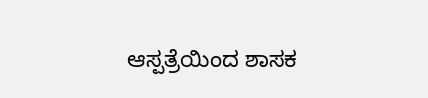ಆಸ್ಪತ್ರೆಯಿಂದ ಶಾಸಕ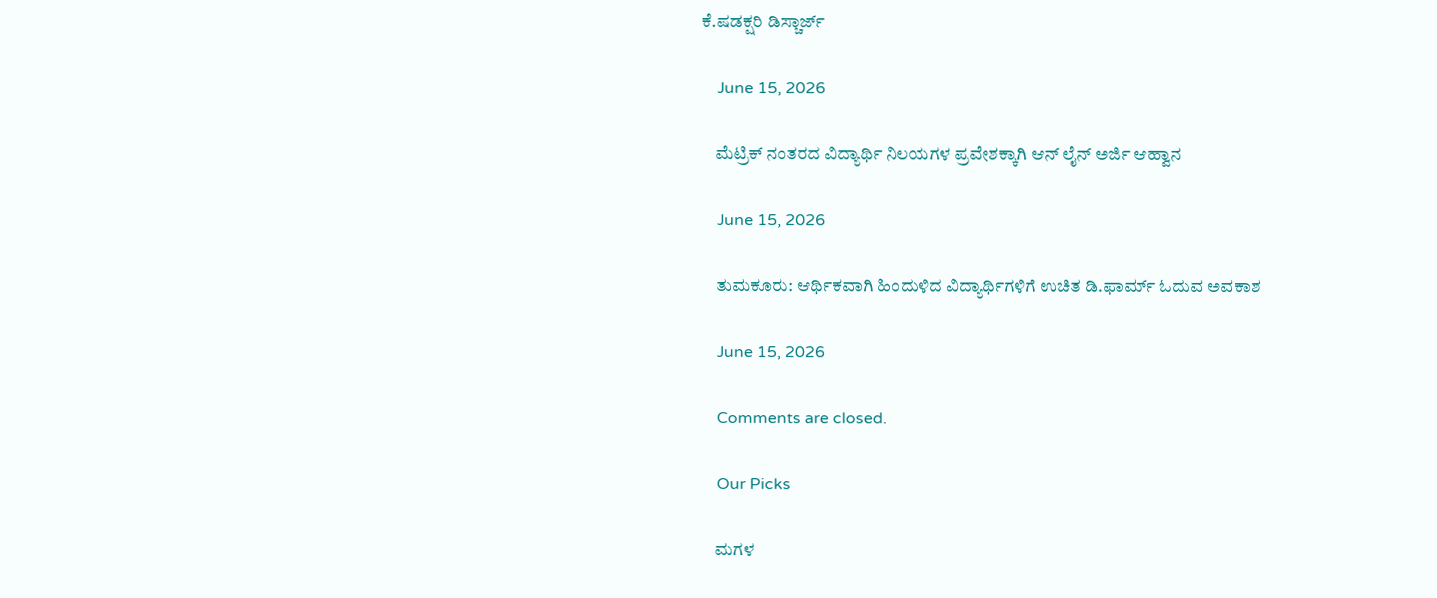ಕೆ.ಷಡಕ್ಷರಿ ಡಿಸ್ಚಾರ್ಜ್

    June 15, 2026

    ಮೆಟ್ರಿಕ್ ನಂತರದ ವಿದ್ಯಾರ್ಥಿ ನಿಲಯಗಳ ಪ್ರವೇಶಕ್ಕಾಗಿ ಆನ್ ಲೈನ್ ಅರ್ಜಿ ಆಹ್ವಾನ

    June 15, 2026

    ತುಮಕೂರು: ಆರ್ಥಿಕವಾಗಿ ಹಿಂದುಳಿದ ವಿದ್ಯಾರ್ಥಿಗಳಿಗೆ ಉಚಿತ ಡಿ.ಫಾರ್ಮ್ ಓದುವ ಅವಕಾಶ

    June 15, 2026

    Comments are closed.

    Our Picks

    ಮಗಳ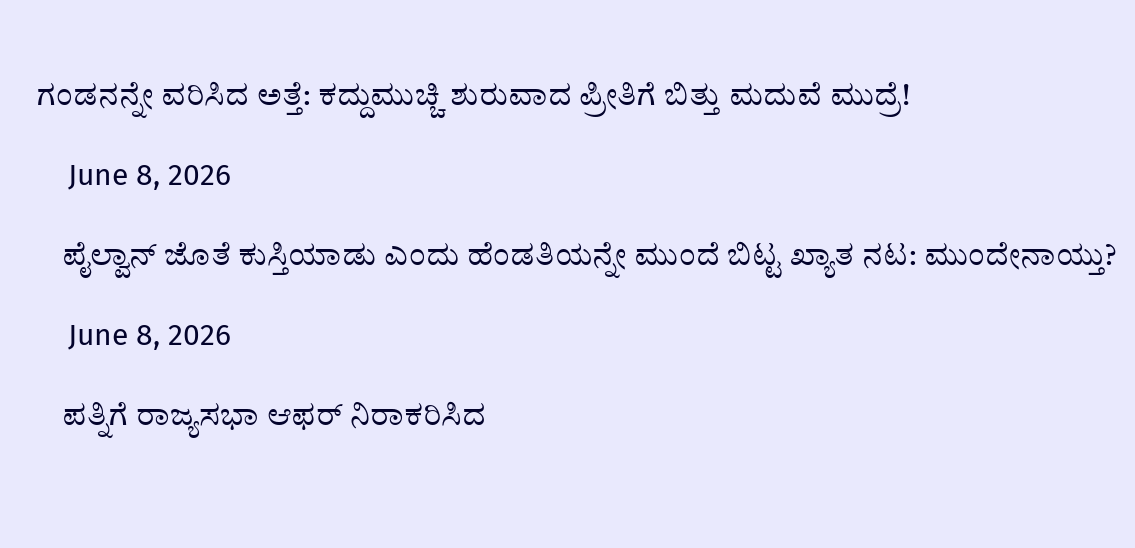ಗಂಡನನ್ನೇ ವರಿಸಿದ ಅತ್ತೆ: ಕದ್ದುಮುಚ್ಚಿ ಶುರುವಾದ ಪ್ರೀತಿಗೆ ಬಿತ್ತು ಮದುವೆ ಮುದ್ರೆ!

    June 8, 2026

    ಪೈಲ್ವಾನ್ ಜೊತೆ ಕುಸ್ತಿಯಾಡು ಎಂದು ಹೆಂಡತಿಯನ್ನೇ ಮುಂದೆ ಬಿಟ್ಟ ಖ್ಯಾತ ನಟ: ಮುಂದೇನಾಯ್ತು?

    June 8, 2026

    ಪತ್ನಿಗೆ ರಾಜ್ಯಸಭಾ ಆಫರ್ ನಿರಾಕರಿಸಿದ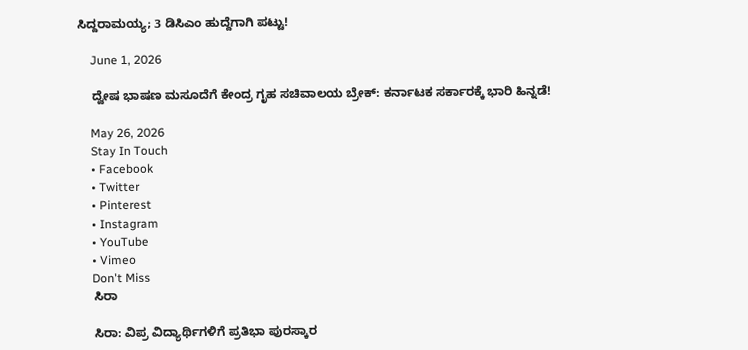ಸಿದ್ದರಾಮಯ್ಯ; 3 ಡಿಸಿಎಂ ಹುದ್ದೆಗಾಗಿ ಪಟ್ಟು!

    June 1, 2026

    ದ್ವೇಷ ಭಾಷಣ ಮಸೂದೆಗೆ ಕೇಂದ್ರ ಗೃಹ ಸಚಿವಾಲಯ ಬ್ರೇಕ್: ಕರ್ನಾಟಕ ಸರ್ಕಾರಕ್ಕೆ ಭಾರಿ ಹಿನ್ನಡೆ!

    May 26, 2026
    Stay In Touch
    • Facebook
    • Twitter
    • Pinterest
    • Instagram
    • YouTube
    • Vimeo
    Don't Miss
    ಸಿರಾ

    ಸಿರಾ: ವಿಪ್ರ ವಿದ್ಯಾರ್ಥಿಗಳಿಗೆ ಪ್ರತಿಭಾ ಪುರಸ್ಕಾರ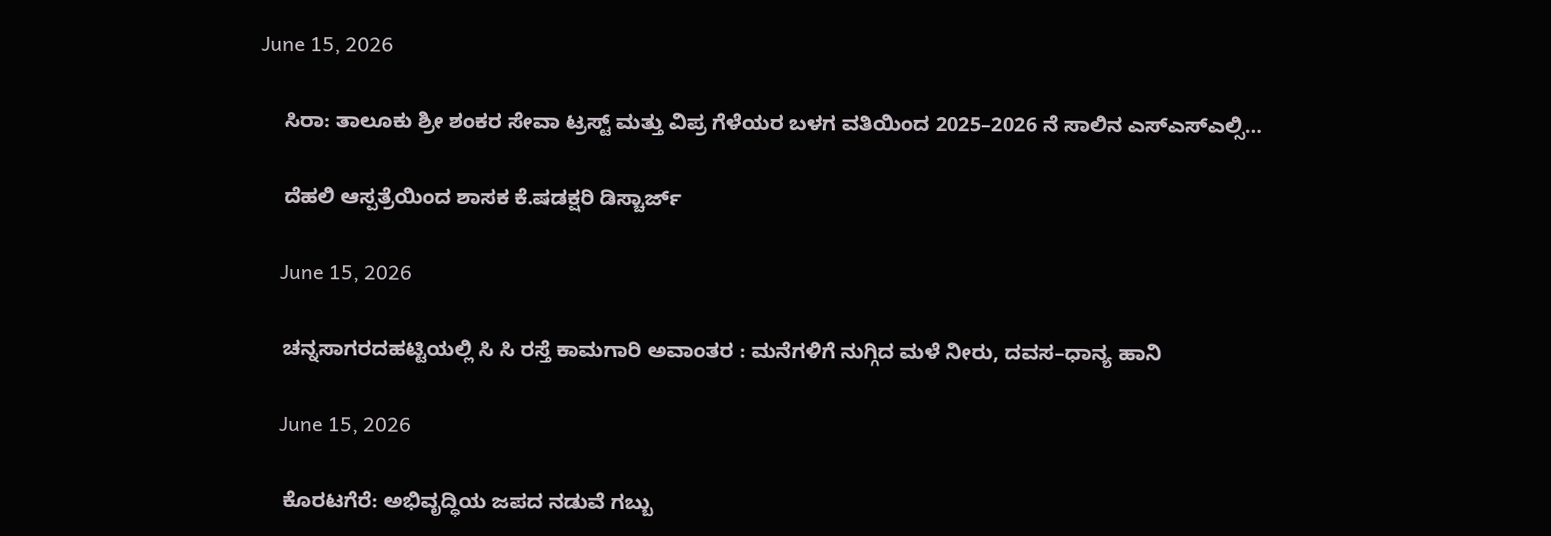June 15, 2026

    ಸಿರಾ: ತಾಲೂಕು ಶ್ರೀ ಶಂಕರ ಸೇವಾ ಟ್ರಸ್ಟ್ ಮತ್ತು ವಿಪ್ರ ಗೆಳೆಯರ ಬಳಗ ವತಿಯಿಂದ 2025–2026 ನೆ ಸಾಲಿನ ಎಸ್ಎಸ್ಎಲ್ಸಿ…

    ದೆಹಲಿ ಆಸ್ಪತ್ರೆಯಿಂದ ಶಾಸಕ ಕೆ.ಷಡಕ್ಷರಿ ಡಿಸ್ಚಾರ್ಜ್

    June 15, 2026

    ಚನ್ನಸಾಗರದಹಟ್ಟಿಯಲ್ಲಿ ಸಿ ಸಿ ರಸ್ತೆ ಕಾಮಗಾರಿ ಅವಾಂತರ : ಮನೆಗಳಿಗೆ ನುಗ್ಗಿದ ಮಳೆ ನೀರು, ದವಸ–ಧಾನ್ಯ ಹಾನಿ

    June 15, 2026

    ಕೊರಟಗೆರೆ: ಅಭಿವೃದ್ಧಿಯ ಜಪದ ನಡುವೆ ಗಬ್ಬು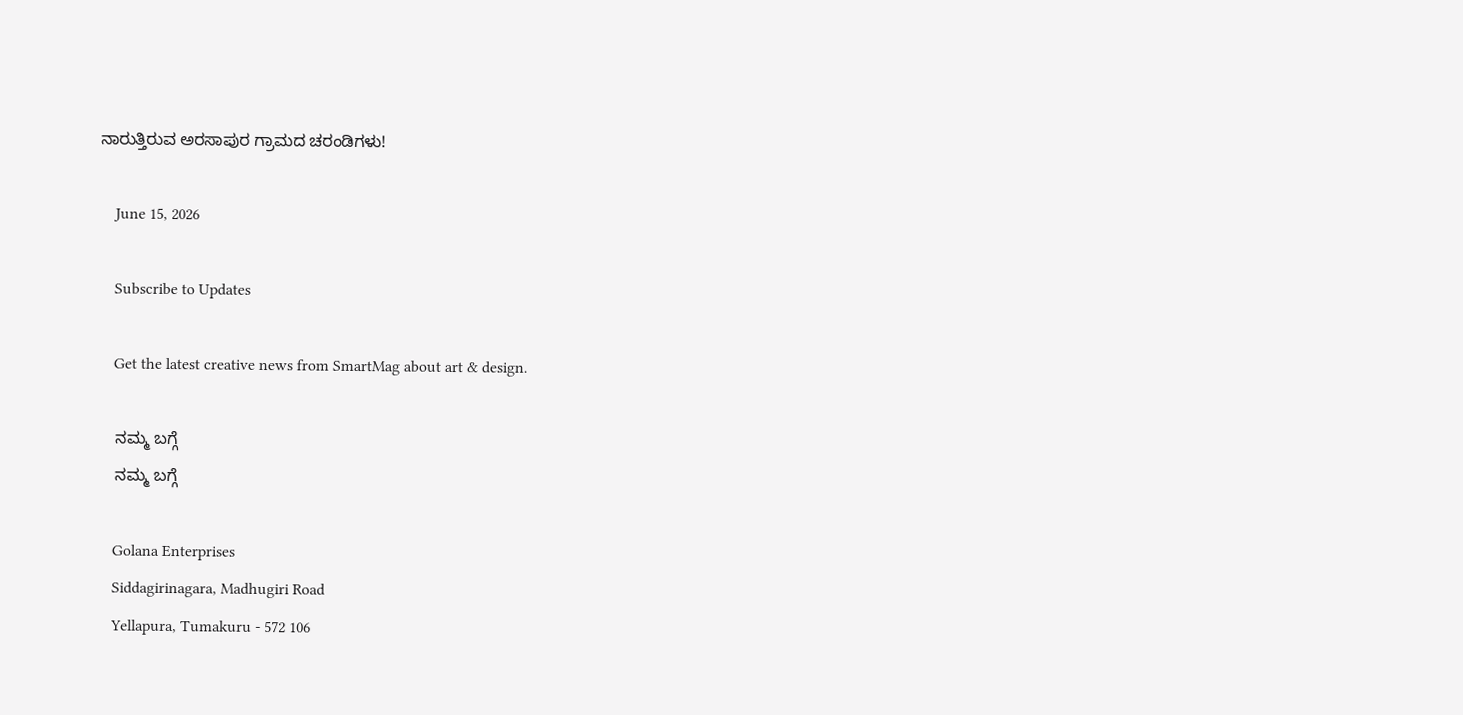ನಾರುತ್ತಿರುವ ಅರಸಾಪುರ ಗ್ರಾಮದ ಚರಂಡಿಗಳು!

    June 15, 2026

    Subscribe to Updates

    Get the latest creative news from SmartMag about art & design.

    ನಮ್ಮ ಬಗ್ಗೆ
    ನಮ್ಮ ಬಗ್ಗೆ

    Golana Enterprises
    Siddagirinagara, Madhugiri Road
    Yellapura, Tumakuru - 572 106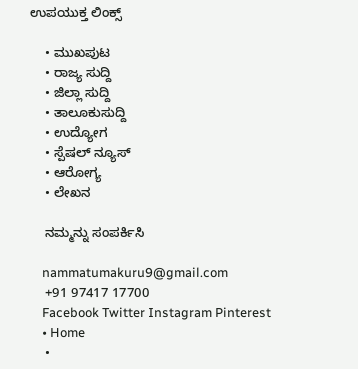ಉಪಯುಕ್ತ ಲಿಂಕ್ಸ್

    • ಮುಖಪುಟ
    • ರಾಜ್ಯ ಸುದ್ದಿ
    • ಜಿಲ್ಲಾ ಸುದ್ದಿ
    • ತಾಲೂಕುಸುದ್ದಿ
    • ಉದ್ಯೋಗ
    • ಸ್ಪೆಷಲ್ ನ್ಯೂಸ್
    • ಆರೋಗ್ಯ
    • ಲೇಖನ

    ನಮ್ಮನ್ನು ಸಂಪರ್ಕಿಸಿ

    nammatumakuru9@gmail.com
    +91 97417 17700
    Facebook Twitter Instagram Pinterest
    • Home
    •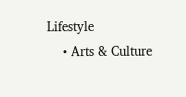Lifestyle
    • Arts & Culture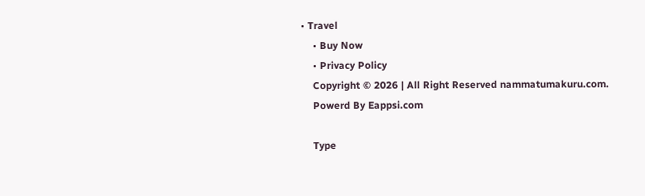• Travel
    • Buy Now
    • Privacy Policy
    Copyright © 2026 | All Right Reserved nammatumakuru.com.
    Powerd By Eappsi.com

    Type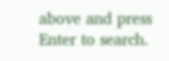above and press Enter to search.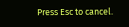Press Esc to cancel.